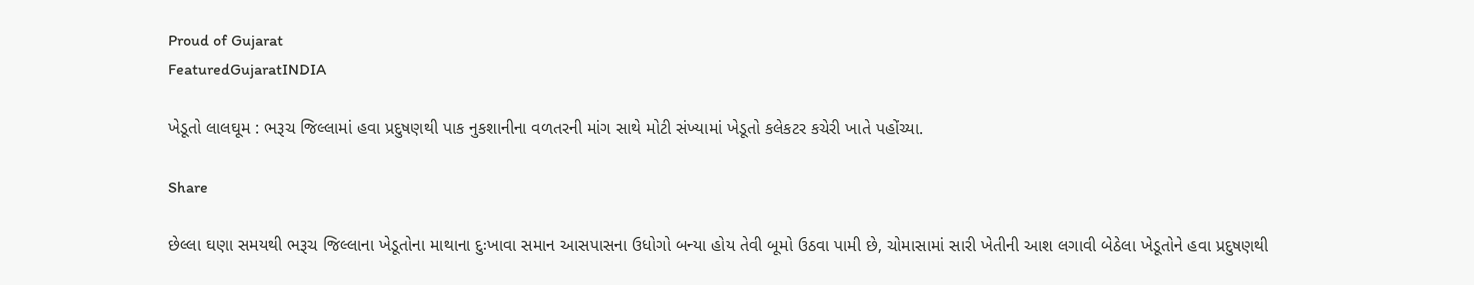Proud of Gujarat
FeaturedGujaratINDIA

ખેડૂતો લાલઘૂમ : ભરૂચ જિલ્લામાં હવા પ્રદુષણથી પાક નુકશાનીના વળતરની માંગ સાથે મોટી સંખ્યામાં ખેડૂતો કલેકટર કચેરી ખાતે પહોંચ્યા.

Share

છેલ્લા ઘણા સમયથી ભરૂચ જિલ્લાના ખેડૂતોના માથાના દુઃખાવા સમાન આસપાસના ઉધોગો બન્યા હોય તેવી બૂમો ઉઠવા પામી છે, ચોમાસામાં સારી ખેતીની આશ લગાવી બેઠેલા ખેડૂતોને હવા પ્રદુષણથી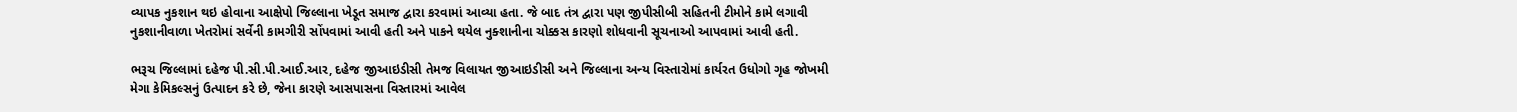વ્યાપક નુકશાન થઇ હોવાના આક્ષેપો જિલ્લાના ખેડૂત સમાજ દ્વારા કરવામાં આવ્યા હતા. જે બાદ તંત્ર દ્વારા પણ જીપીસીબી સહિતની ટીમોને કામે લગાવી નુકશાનીવાળા ખેતરોમાં સર્વેની કામગીરી સોંપવામાં આવી હતી અને પાકને થયેલ નુક્શાનીના ચોક્કસ કારણો શોધવાની સૂચનાઓ આપવામાં આવી હતી.

ભરૂચ જિલ્લામાં દહેજ પી.સી.પી.આઈ.આર, દહેજ જીઆઇડીસી તેમજ વિલાયત જીઆઇડીસી અને જિલ્લાના અન્ય વિસ્તારોમાં કાર્યરત ઉધોગો ગૃહ જોખમી મેગા કેમિકલ્સનું ઉત્પાદન કરે છે, જેના કારણે આસપાસના વિસ્તારમાં આવેલ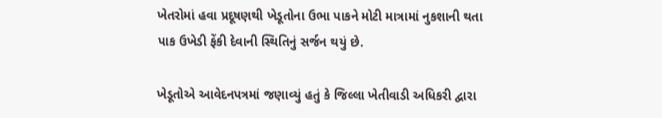ખેતરોમાં હવા પ્રદૂષણથી ખેડૂતોના ઉભા પાકને મોટી માત્રામાં નુકશાની થતા પાક ઉખેડી ફેંકી દેવાની સ્થિતિનું સર્જન થયું છે.

ખેડૂતોએ આવેદનપત્રમાં જણાવ્યું હતું કે જિલ્લા ખેતીવાડી અધિકરી દ્વારા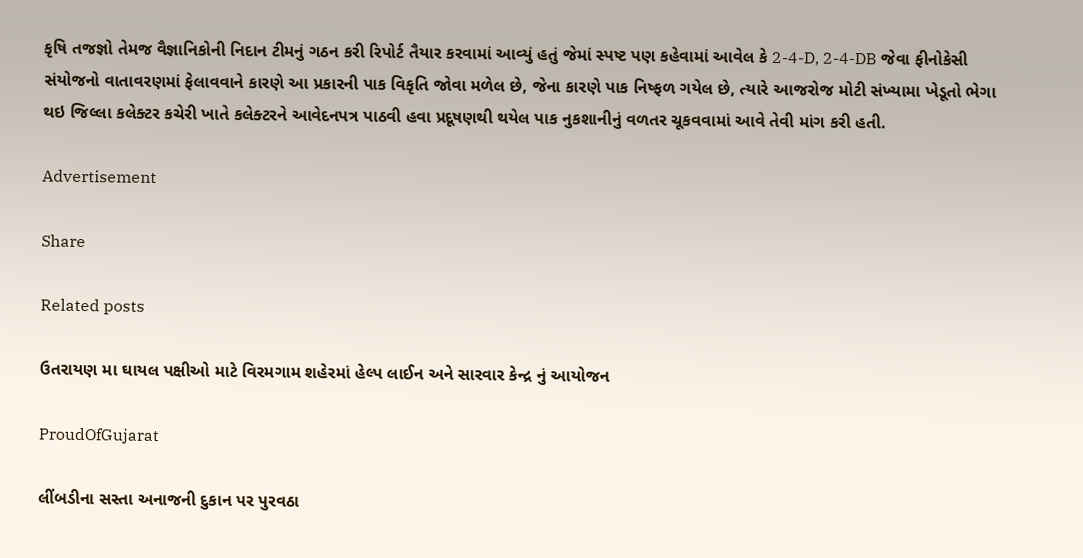કૃષિ તજજ્ઞો તેમજ વૈજ્ઞાનિકોની નિદાન ટીમનું ગઠન કરી રિપોર્ટ તૈયાર કરવામાં આવ્યું હતું જેમાં સ્પષ્ટ પણ કહેવામાં આવેલ કે 2-4-D, 2-4-DB જેવા ફીનોકેસી સંયોજનો વાતાવરણમાં ફેલાવવાને કારણે આ પ્રકારની પાક વિકૃતિ જોવા મળેલ છે, જેના કારણે પાક નિષ્ફળ ગયેલ છે, ત્યારે આજરોજ મોટી સંખ્યામા ખેડૂતો ભેગા થઇ જિલ્લા કલેક્ટર કચેરી ખાતે કલેક્ટરને આવેદનપત્ર પાઠવી હવા પ્રદૂષણથી થયેલ પાક નુકશાનીનું વળતર ચૂકવવામાં આવે તેવી માંગ કરી હતી.

Advertisement

Share

Related posts

ઉતરાયણ મા ઘાયલ પક્ષીઓ માટે વિરમગામ શહેરમાં હેલ્પ લાઈન અને સારવાર કેન્દ્ર નું આયોજન

ProudOfGujarat

લીંબડીના સસ્તા અનાજની દુકાન પર પુરવઠા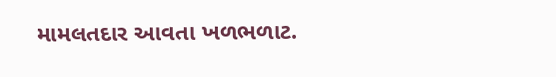મામલતદાર આવતા ખળભળાટ.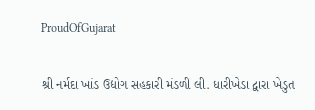ProudOfGujarat

શ્રી નર્મદા ખાંડ ઉદ્યોગ સહકારી મંડળી લી. ધારીખેડા દ્વારા ખેડુત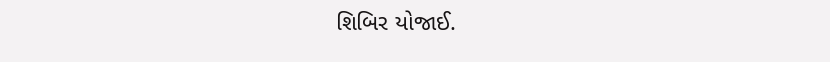શિબિર યોજાઈ.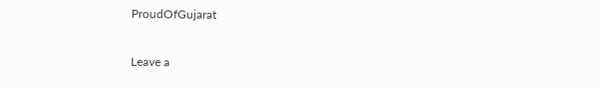ProudOfGujarat

Leave a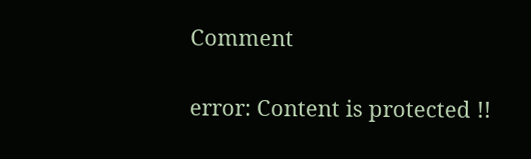Comment

error: Content is protected !!